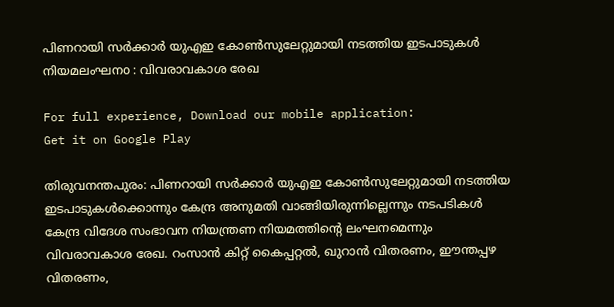പിണറായി സര്‍ക്കാര്‍ യുഎഇ കോണ്‍സുലേറ്റുമായി നടത്തിയ ഇടപാടുകള്‍ നിയമലംഘനo : വിവരാവകാശ രേഖ

For full experience, Download our mobile application:
Get it on Google Play

തിരുവനന്തപുരം: പിണറായി സര്‍ക്കാര്‍ യുഎഇ കോണ്‍സുലേറ്റുമായി നടത്തിയ ഇടപാടുകള്‍ക്കൊന്നും കേന്ദ്ര അനുമതി വാങ്ങിയിരുന്നില്ലെന്നും നടപടികള്‍ കേന്ദ്ര വിദേശ സംഭാവന നിയന്ത്രണ നിയമത്തിന്റെ ലംഘനമെന്നും വിവരാവകാശ രേഖ. റംസാന്‍ കിറ്റ് കൈപ്പറ്റല്‍, ഖുറാന്‍ വിതരണം, ഈന്തപ്പഴ വിതരണം,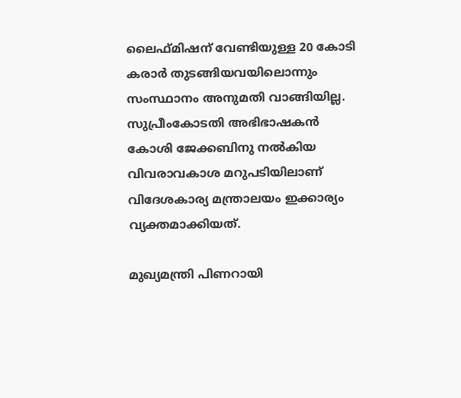ലൈഫ്മിഷന് വേണ്ടിയുള്ള 20 കോടി കരാര്‍ തുടങ്ങിയവയിലൊന്നും സംസ്ഥാനം അനുമതി വാങ്ങിയില്ല. സുപ്രീംകോടതി അഭിഭാഷകന്‍ കോശി ജേക്കബിനു നല്‍കിയ വിവരാവകാശ മറുപടിയിലാണ് വിദേശകാര്യ മന്ത്രാലയം ഇക്കാര്യം വ്യക്തമാക്കിയത്.

മുഖ്യമന്ത്രി പിണറായി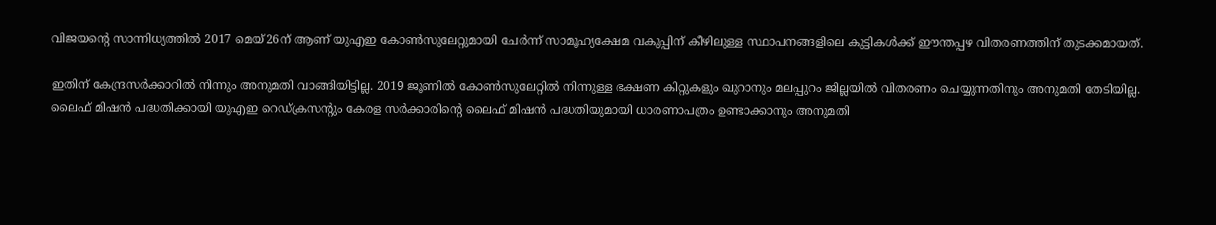വിജയന്റെ സാന്നിധ്യത്തില്‍ 2017 മെയ്26ന് ആണ് യുഎഇ കോണ്‍സുലേറ്റുമായി ചേര്‍ന്ന് സാമൂഹ്യക്ഷേമ വകുപ്പിന് കീഴിലുള്ള സ്ഥാപനങ്ങളിലെ കുട്ടികള്‍ക്ക് ഈന്തപ്പഴ വിതരണത്തിന് തുടക്കമായത്.

ഇതിന് കേന്ദ്രസര്‍ക്കാറില്‍ നിന്നും അനുമതി വാങ്ങിയിട്ടില്ല. 2019 ജൂണില്‍ കോണ്‍സുലേറ്റില്‍ നിന്നുള്ള ഭക്ഷണ കിറ്റുകളും ഖുറാനും മലപ്പുറം ജില്ലയില്‍ വിതരണം ചെയ്യുന്നതിനും അനുമതി തേടിയില്ല. ലൈഫ് മിഷന്‍ പദ്ധതിക്കായി യുഎഇ റെഡ്ക്രസന്റും കേരള സര്‍ക്കാരിന്റെ ലൈഫ് മിഷന്‍ പദ്ധതിയുമായി ധാരണാപത്രം ഉണ്ടാക്കാനും അനുമതി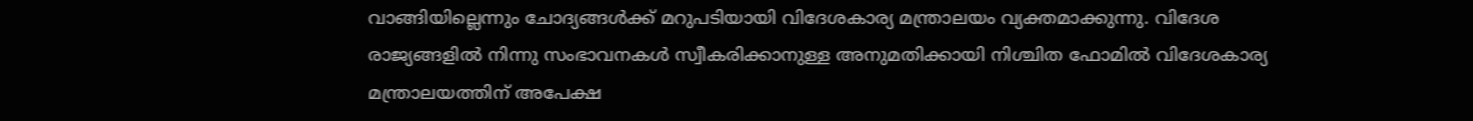വാങ്ങിയില്ലെന്നും ചോദ്യങ്ങള്‍ക്ക് മറുപടിയായി വിദേശകാര്യ മന്ത്രാലയം വ്യക്തമാക്കുന്നു. വിദേശ രാജ്യങ്ങളില്‍ നിന്നു സംഭാവനകള്‍ സ്വീകരിക്കാനുള്ള അനുമതിക്കായി നിശ്ചിത ഫോമില്‍ വിദേശകാര്യ മന്ത്രാലയത്തിന് അപേക്ഷ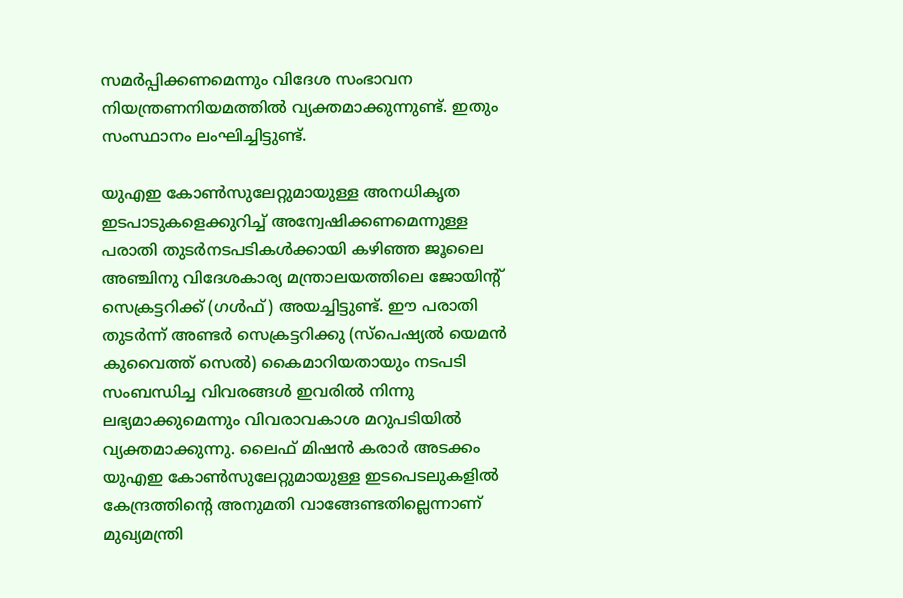സമര്‍പ്പിക്കണമെന്നും വിദേശ സംഭാവന നിയന്ത്രണനിയമത്തില്‍ വ്യക്തമാക്കുന്നുണ്ട്. ഇതും സംസ്ഥാനം ലംഘിച്ചിട്ടുണ്ട്.

യുഎഇ കോണ്‍സുലേറ്റുമായുള്ള അനധികൃത ഇടപാടുകളെക്കുറിച്ച്‌ അന്വേഷിക്കണമെന്നുള്ള പരാതി തുടര്‍നടപടികള്‍ക്കായി കഴിഞ്ഞ ജൂലൈ അഞ്ചിനു വിദേശകാര്യ മന്ത്രാലയത്തിലെ ജോയിന്റ് സെക്രട്ടറിക്ക് (ഗള്‍ഫ്) അയച്ചിട്ടുണ്ട്. ഈ പരാതി തുടര്‍ന്ന് അണ്ടര്‍ സെക്രട്ടറിക്കു (സ്‌പെഷ്യല്‍ യെമന്‍ കുവൈത്ത് സെല്‍) കൈമാറിയതായും നടപടി സംബന്ധിച്ച വിവരങ്ങള്‍ ഇവരില്‍ നിന്നു ലഭ്യമാക്കുമെന്നും വിവരാവകാശ മറുപടിയില്‍ വ്യക്തമാക്കുന്നു. ലൈഫ് മിഷന്‍ കരാര്‍ അടക്കം യുഎഇ കോണ്‍സുലേറ്റുമായുള്ള ഇടപെടലുകളില്‍ കേന്ദ്രത്തിന്റെ അനുമതി വാങ്ങേണ്ടതില്ലെന്നാണ് മുഖ്യമന്ത്രി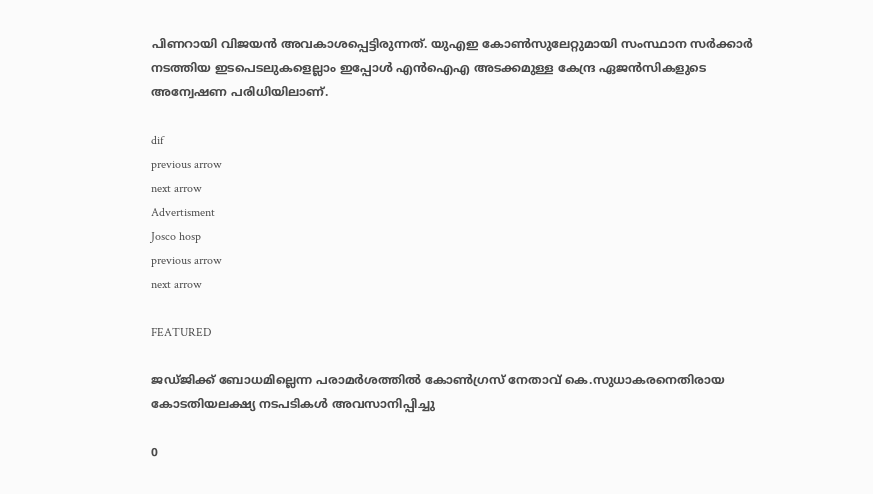പിണറായി വിജയന്‍ അവകാശപ്പെട്ടിരുന്നത്. യുഎഇ കോണ്‍സുലേറ്റുമായി സംസ്ഥാന സര്‍ക്കാര്‍ നടത്തിയ ഇടപെടലുകളെല്ലാം ഇപ്പോള്‍ എന്‍ഐഎ അടക്കമുള്ള കേന്ദ്ര ഏജന്‍സികളുടെ അന്വേഷണ പരിധിയിലാണ്.

dif
previous arrow
next arrow
Advertisment
Josco hosp
previous arrow
next arrow

FEATURED

ജഡ്ജിക്ക് ബോധമില്ലെന്ന പരാമര്‍ശത്തില്‍ കോണ്‍ഗ്രസ് നേതാവ് കെ.സുധാകരനെതിരായ കോടതിയലക്ഷ്യ നടപടികള്‍ അവസാനിപ്പിച്ചു

0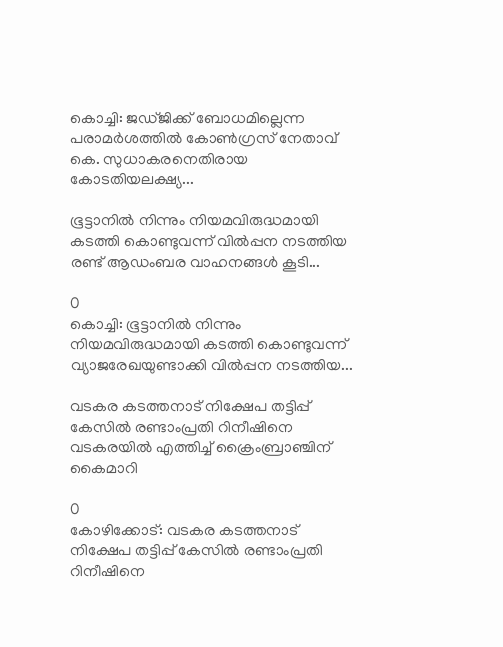കൊച്ചി: ജഡ്ജിക്ക് ബോധമില്ലെന്ന പരാമര്‍ശത്തില്‍ കോണ്‍ഗ്രസ് നേതാവ് കെ. സുധാകരനെതിരായ കോടതിയലക്ഷ്യ...

ഭൂട്ടാനില്‍ നിന്നും നിയമവിരുദ്ധമായി കടത്തി കൊണ്ടുവന്ന് വില്‍പ്പന നടത്തിയ രണ്ട് ആഡംബര വാഹനങ്ങള്‍ കൂടി...

0
കൊച്ചി: ഭൂട്ടാനില്‍ നിന്നും നിയമവിരുദ്ധമായി കടത്തി കൊണ്ടുവന്ന് വ്യാജരേഖയുണ്ടാക്കി വില്‍പ്പന നടത്തിയ...

വടകര കടത്തനാട് നിക്ഷേപ തട്ടിപ്പ് കേസിൽ രണ്ടാംപ്രതി റിനീഷിനെ വടകരയിൽ എത്തിച്ച് ക്രൈംബ്രാഞ്ചിന് കൈമാറി

0
കോഴിക്കോട്: വടകര കടത്തനാട് നിക്ഷേപ തട്ടിപ്പ് കേസിൽ രണ്ടാംപ്രതി റിനീഷിനെ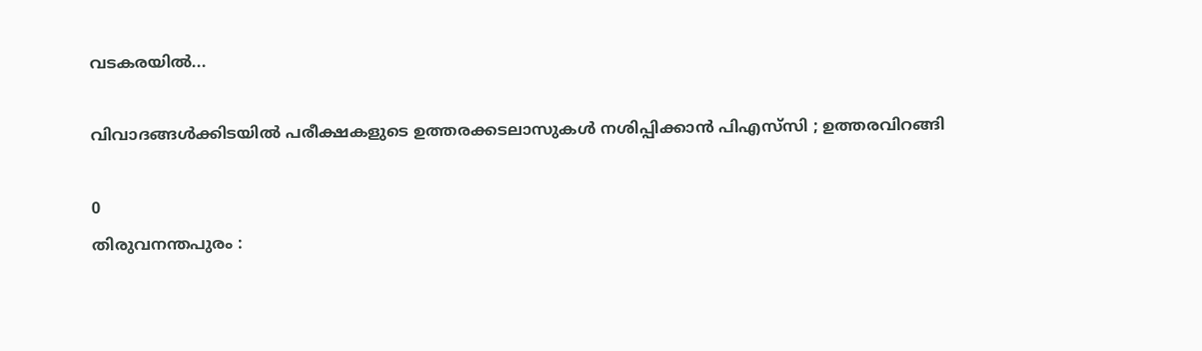വടകരയിൽ...

വിവാദങ്ങൾക്കിടയിൽ പരീക്ഷകളുടെ ഉത്തരക്കടലാസുകള്‍ നശിപ്പിക്കാന്‍ പിഎസ്‌സി ; ഉത്തരവിറങ്ങി

0
തിരുവനന്തപുരം :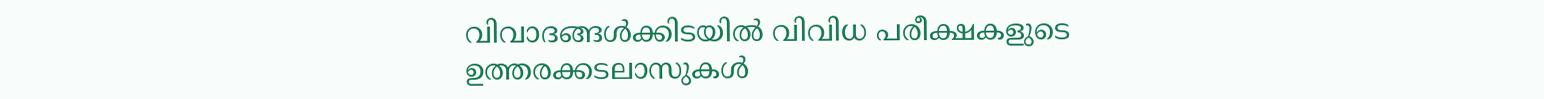വിവാദങ്ങള്‍ക്കിടയില്‍ വിവിധ പരീക്ഷകളുടെ ഉത്തരക്കടലാസുകള്‍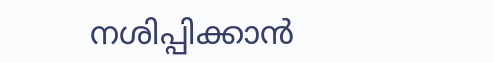നശിപ്പിക്കാന്‍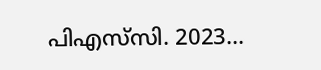പിഎസ്‌സി. 2023...